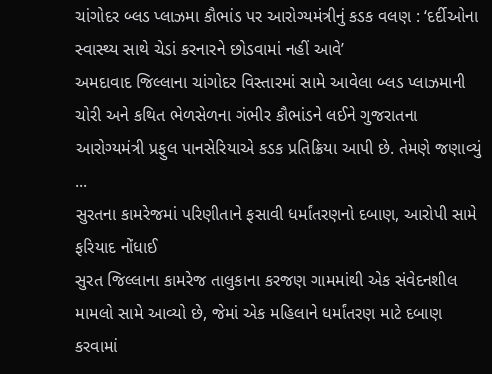ચાંગોદર બ્લડ પ્લાઝમા કૌભાંડ પર આરોગ્યમંત્રીનું કડક વલણ : ‘દર્દીઓના સ્વાસ્થ્ય સાથે ચેડાં કરનારને છોડવામાં નહીં આવે’
અમદાવાદ જિલ્લાના ચાંગોદર વિસ્તારમાં સામે આવેલા બ્લડ પ્લાઝમાની ચોરી અને કથિત ભેળસેળના ગંભીર કૌભાંડને લઈને ગુજરાતના આરોગ્યમંત્રી પ્રફુલ પાનસેરિયાએ કડક પ્રતિક્રિયા આપી છે. તેમણે જણાવ્યું ...
સુરતના કામરેજમાં પરિણીતાને ફસાવી ધર્માંતરણનો દબાણ, આરોપી સામે ફરિયાદ નોંધાઈ
સુરત જિલ્લાના કામરેજ તાલુકાના કરજણ ગામમાંથી એક સંવેદનશીલ મામલો સામે આવ્યો છે, જેમાં એક મહિલાને ધર્માંતરણ માટે દબાણ કરવામાં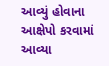આવ્યું હોવાના આક્ષેપો કરવામાં આવ્યા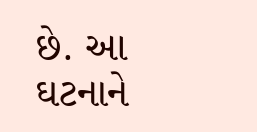છે. આ ઘટનાને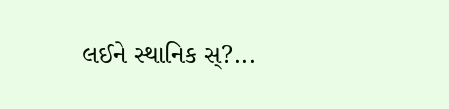લઈને સ્થાનિક સ્?...